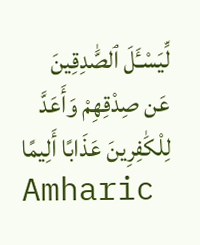لِّيَسْـَٔلَ ٱلصَّٰدِقِينَ عَن صِدْقِهِمْ وَأَعَدَّ لِلْكَٰفِرِينَ عَذَابًا أَلِيمًا
Amharic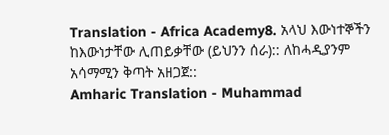Translation - Africa Academy8. አላህ እውነተኞችን ከእውነታቸው ሊጠይቃቸው (ይህንን ሰራ):: ለከሓዲያንም አሳማሚን ቅጣት አዘጋጀ::
Amharic Translation - Muhammad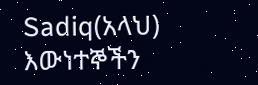Sadiq(አላህ) እውነተኞችን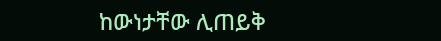ከውነታቸው ሊጠይቅ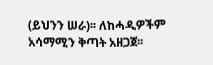(ይህንን ሠራ)፡፡ ለከሓዲዎችም አሳማሚን ቅጣት አዘጋጀ፡፡